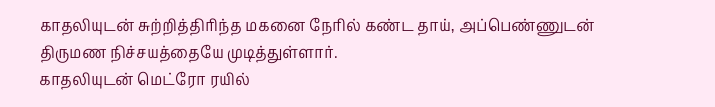காதலியுடன் சுற்றித்திரிந்த மகனை நேரில் கண்ட தாய், அப்பெண்ணுடன் திருமண நிச்சயத்தையே முடித்துள்ளார்.
காதலியுடன் மெட்ரோ ரயில்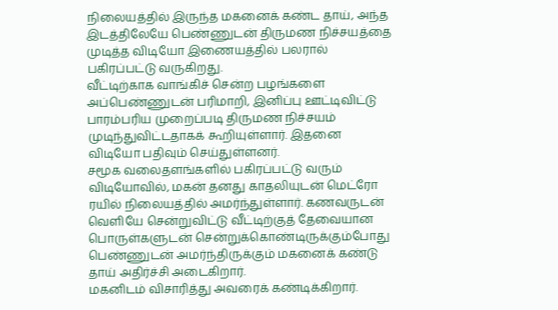நிலையத்தில் இருந்த மகனைக் கண்ட தாய், அந்த இடத்திலேயே பெண்ணுடன் திருமண நிச்சயத்தை முடித்த விடியோ இணையத்தில் பலரால் பகிரப்பட்டு வருகிறது.
வீட்டிற்காக வாங்கிச் சென்ற பழங்களை அப்பெண்ணுடன் பரிமாறி, இனிப்பு ஊட்டிவிட்டு பாரம்பரிய முறைப்படி திருமண நிச்சயம் முடிந்துவிட்டதாகக் கூறியுள்ளார். இதனை விடியோ பதிவும் செய்துள்ளனர்.
சமூக வலைதளங்களில் பகிரப்பட்டு வரும் விடியோவில், மகன் தனது காதலியுடன் மெட்ரோ ரயில் நிலையத்தில் அமர்ந்துள்ளார். கணவருடன் வெளியே சென்றுவிட்டு வீட்டிற்குத் தேவையான பொருள்களுடன் சென்றுக்கொண்டிருக்கும்போது பெண்ணுடன் அமர்ந்திருக்கும் மகனைக் கண்டு தாய் அதிர்ச்சி அடைகிறார்.
மகனிடம் விசாரித்து அவரைக் கண்டிக்கிறார்.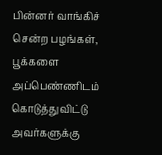பின்னர் வாங்கிச் சென்ற பழங்கள், பூக்களை அப்பெண்ணிடம் கொடுத்துவிட்டு அவர்களுக்கு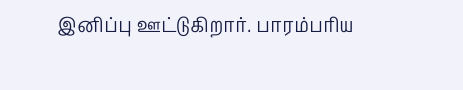இனிப்பு ஊட்டுகிறார். பாரம்பரிய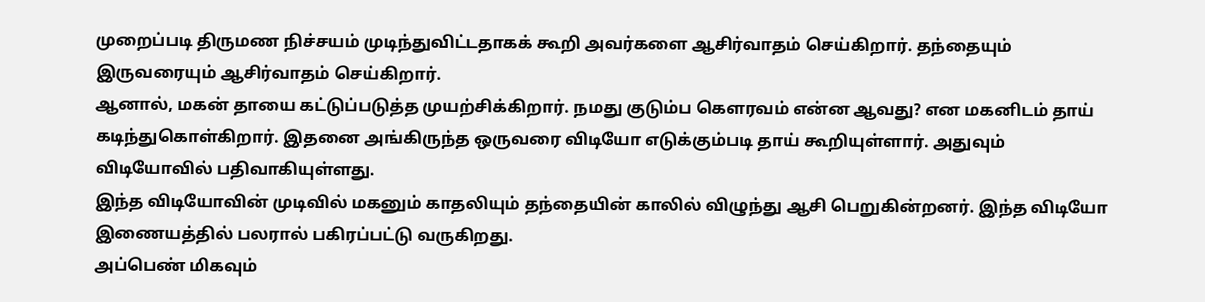முறைப்படி திருமண நிச்சயம் முடிந்துவிட்டதாகக் கூறி அவர்களை ஆசிர்வாதம் செய்கிறார். தந்தையும் இருவரையும் ஆசிர்வாதம் செய்கிறார்.
ஆனால், மகன் தாயை கட்டுப்படுத்த முயற்சிக்கிறார். நமது குடும்ப கெளரவம் என்ன ஆவது? என மகனிடம் தாய் கடிந்துகொள்கிறார். இதனை அங்கிருந்த ஒருவரை விடியோ எடுக்கும்படி தாய் கூறியுள்ளார். அதுவும் விடியோவில் பதிவாகியுள்ளது.
இந்த விடியோவின் முடிவில் மகனும் காதலியும் தந்தையின் காலில் விழுந்து ஆசி பெறுகின்றனர். இந்த விடியோ இணையத்தில் பலரால் பகிரப்பட்டு வருகிறது.
அப்பெண் மிகவும்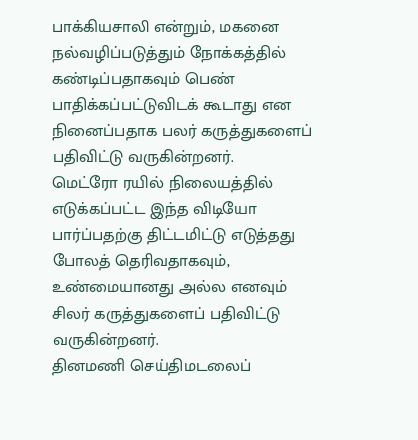பாக்கியசாலி என்றும், மகனை நல்வழிப்படுத்தும் நோக்கத்தில் கண்டிப்பதாகவும் பெண் பாதிக்கப்பட்டுவிடக் கூடாது என நினைப்பதாக பலர் கருத்துகளைப் பதிவிட்டு வருகின்றனர்.
மெட்ரோ ரயில் நிலையத்தில் எடுக்கப்பட்ட இந்த விடியோ பார்ப்பதற்கு திட்டமிட்டு எடுத்தது போலத் தெரிவதாகவும், உண்மையானது அல்ல எனவும் சிலர் கருத்துகளைப் பதிவிட்டு வருகின்றனர்.
தினமணி செய்திமடலைப்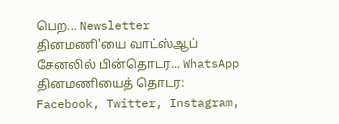பெற... Newsletter
தினமணி'யை வாட்ஸ்ஆப் சேனலில் பின்தொடர... WhatsApp
தினமணியைத் தொடர: Facebook, Twitter, Instagram,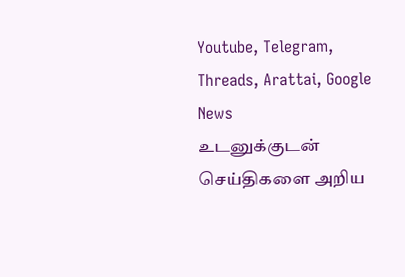Youtube, Telegram, Threads, Arattai, Google News
உடனுக்குடன் செய்திகளை அறிய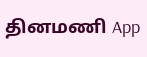தினமணி App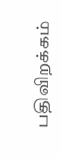பதிவிறக்கம்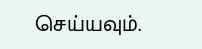செய்யவும்.